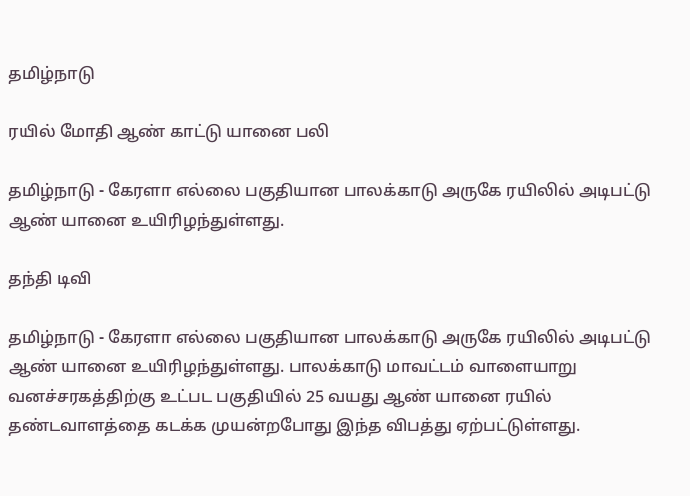தமிழ்நாடு

ரயில் மோதி ஆண் காட்டு யானை பலி

தமிழ்நாடு - கேரளா எல்லை பகுதியான பாலக்காடு அருகே ரயிலில் அடிபட்டு ஆண் யானை உயிரிழந்துள்ளது.

தந்தி டிவி

தமிழ்நாடு - கேரளா எல்லை பகுதியான பாலக்காடு அருகே ரயிலில் அடிபட்டு ஆண் யானை உயிரிழந்துள்ளது. பாலக்காடு மாவட்டம் வாளையாறு வனச்சரகத்திற்கு உட்பட பகுதியில் 25 வயது ஆண் யானை ரயில் தண்டவாளத்தை கடக்க முயன்றபோது இந்த விபத்து ஏற்பட்டுள்ளது.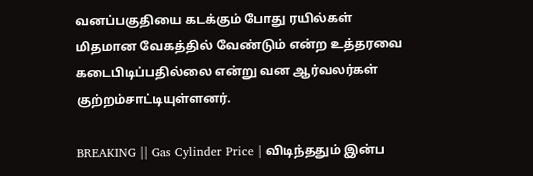வனப்பகுதியை கடக்கும் போது ரயில்கள் மிதமான வேகத்தில் வேண்டும் என்ற உத்தரவை கடைபிடிப்பதில்லை என்று வன ஆர்வலர்கள் குற்றம்சாட்டியுள்ளனர்.

BREAKING || Gas Cylinder Price | விடிந்ததும் இன்ப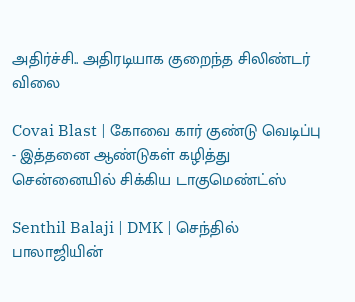அதிர்ச்சி.. அதிரடியாக குறைந்த சிலிண்டர் விலை

Covai Blast | கோவை கார் குண்டு வெடிப்பு - இத்தனை ஆண்டுகள் கழித்து சென்னையில் சிக்கிய டாகுமெண்ட்ஸ்

Senthil Balaji | DMK | செந்தில் பாலாஜியின்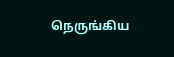நெருங்கிய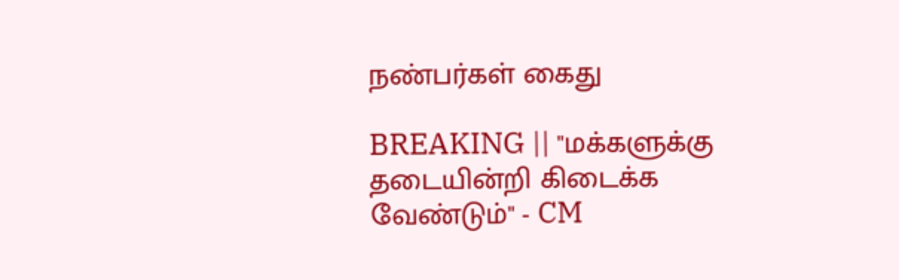நண்பர்கள் கைது

BREAKING || "மக்களுக்கு தடையின்றி கிடைக்க வேண்டும்" - CM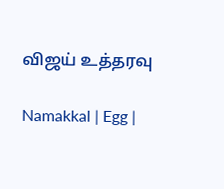விஜய் உத்தரவு

Namakkal | Egg |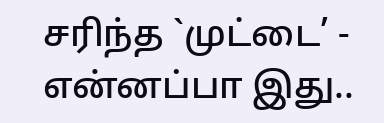சரிந்த `முட்டை’ - என்னப்பா இது..